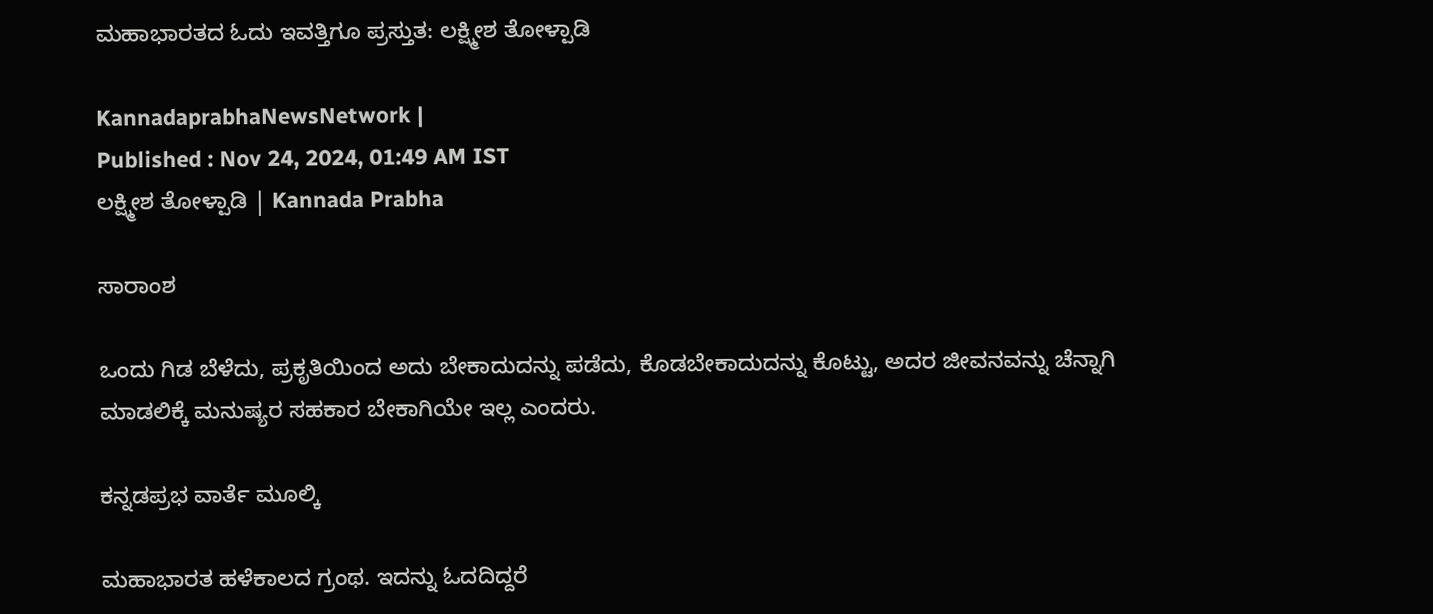ಮಹಾಭಾರತದ ಓದು ಇವತ್ತಿಗೂ ಪ್ರಸ್ತುತ: ಲಕ್ಷ್ಮೀಶ ತೋಳ್ಪಾಡಿ

KannadaprabhaNewsNetwork |
Published : Nov 24, 2024, 01:49 AM IST
ಲಕ್ಷ್ಮೀಶ ತೋಳ್ಪಾಡಿ | Kannada Prabha

ಸಾರಾಂಶ

ಒಂದು ಗಿಡ ಬೆಳೆದು, ಪ್ರಕೃತಿಯಿಂದ ಅದು ಬೇಕಾದುದನ್ನು ಪಡೆದು, ಕೊಡಬೇಕಾದುದನ್ನು ಕೊಟ್ಟು, ಅದರ ಜೀವನವನ್ನು ಚೆನ್ನಾಗಿ ಮಾಡಲಿಕ್ಕೆ ಮನುಷ್ಯರ ಸಹಕಾರ ಬೇಕಾಗಿಯೇ ಇಲ್ಲ ಎಂದರು.

ಕನ್ನಡಪ್ರಭ ವಾರ್ತೆ ಮೂಲ್ಕಿ

ಮಹಾಭಾರತ ಹಳೆಕಾಲದ ಗ್ರಂಥ. ಇದನ್ನು ಓದದಿದ್ದರೆ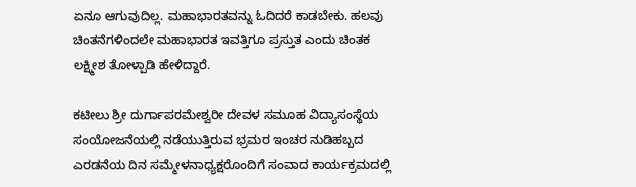ಏನೂ ಆಗುವುದಿಲ್ಲ. ಮಹಾಭಾರತವನ್ನು ಓದಿದರೆ ಕಾಡಬೇಕು. ಹಲವು ಚಿಂತನೆಗಳಿಂದಲೇ ಮಹಾಭಾರತ ಇವತ್ತಿಗೂ ಪ್ರಸ್ತುತ ಎಂದು ಚಿಂತಕ ಲಕ್ಷ್ಮೀಶ ತೋಳ್ಪಾಡಿ ಹೇಳಿದ್ದಾರೆ.

ಕಟೀಲು ಶ್ರೀ ದುರ್ಗಾಪರಮೇಶ್ವರೀ ದೇವಳ ಸಮೂಹ ವಿದ್ಯಾಸಂಸ್ಥೆಯ ಸಂಯೋಜನೆಯಲ್ಲಿ ನಡೆಯುತ್ತಿರುವ ಭ್ರಮರ ಇಂಚರ ನುಡಿಹಬ್ಬದ ಎರಡನೆಯ ದಿನ ಸಮ್ಮೇಳನಾಧ್ಯಕ್ಷರೊಂದಿಗೆ ಸಂವಾದ ಕಾರ್ಯಕ್ರಮದಲ್ಲಿ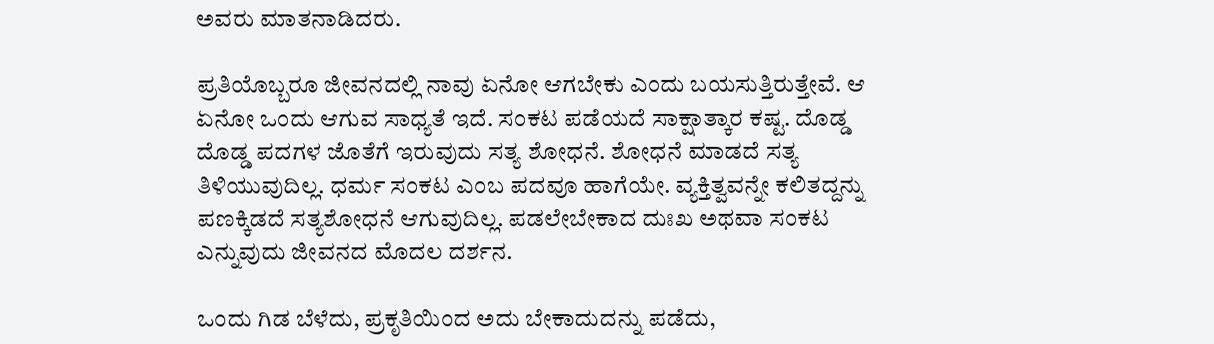ಅವರು ಮಾತನಾಡಿದರು.

ಪ್ರತಿಯೊಬ್ಬರೂ ಜೀವನದಲ್ಲಿ ನಾವು ಏನೋ ಆಗಬೇಕು ಎಂದು ಬಯಸುತ್ತಿರುತ್ತೇವೆ. ಆ ಏನೋ ಒಂದು ಆಗುವ ಸಾಧ್ಯತೆ ಇದೆ. ಸಂಕಟ ಪಡೆಯದೆ ಸಾಕ್ಷಾತ್ಕಾರ ಕಷ್ಟ. ದೊಡ್ಡ ದೊಡ್ಡ ಪದಗಳ ಜೊತೆಗೆ ಇರುವುದು ಸತ್ಯ ಶೋಧನೆ. ಶೋಧನೆ ಮಾಡದೆ ಸತ್ಯ ತಿಳಿಯುವುದಿಲ್ಲ. ಧರ್ಮ ಸಂಕಟ ಎಂಬ ಪದವೂ ಹಾಗೆಯೇ. ವ್ಯಕ್ತಿತ್ವವನ್ನೇ ಕಲಿತದ್ದನ್ನು ಪಣಕ್ಕಿಡದೆ ಸತ್ಯಶೋಧನೆ ಆಗುವುದಿಲ್ಲ. ಪಡಲೇಬೇಕಾದ ದುಃಖ ಅಥವಾ ಸಂಕಟ ಎನ್ನುವುದು ಜೀವನದ ಮೊದಲ ದರ್ಶನ.

ಒಂದು ಗಿಡ ಬೆಳೆದು, ಪ್ರಕೃತಿಯಿಂದ ಅದು ಬೇಕಾದುದನ್ನು ಪಡೆದು,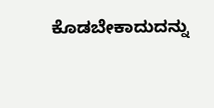ಕೊಡಬೇಕಾದುದನ್ನು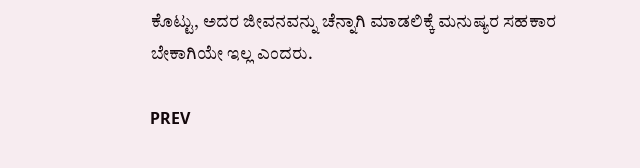ಕೊಟ್ಟು, ಅದರ ಜೀವನವನ್ನು ಚೆನ್ನಾಗಿ ಮಾಡಲಿಕ್ಕೆ ಮನುಷ್ಯರ ಸಹಕಾರ ಬೇಕಾಗಿಯೇ ಇಲ್ಲ ಎಂದರು.

PREV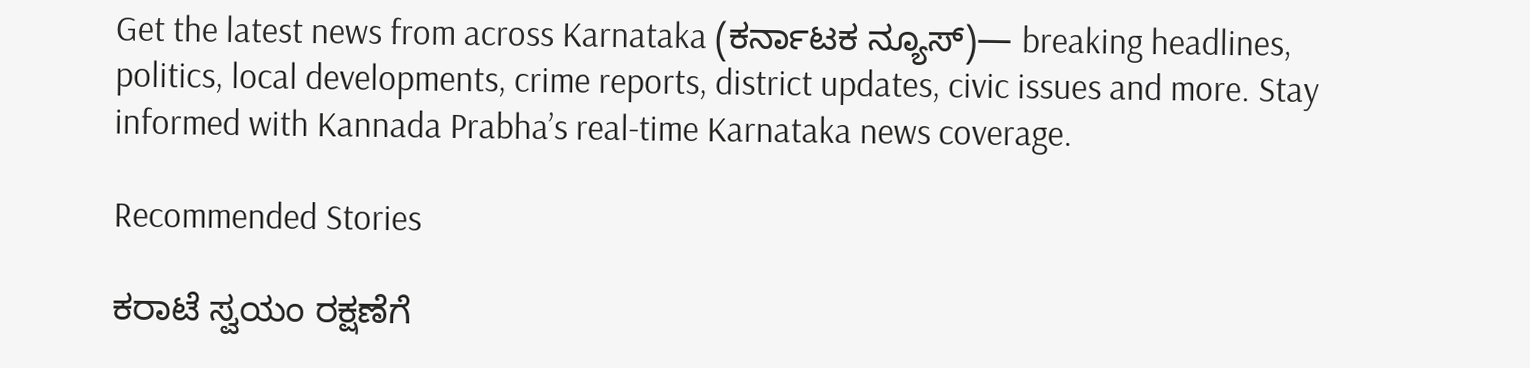Get the latest news from across Karnataka (ಕರ್ನಾಟಕ ನ್ಯೂಸ್)— breaking headlines, politics, local developments, crime reports, district updates, civic issues and more. Stay informed with Kannada Prabha’s real‑time Karnataka news coverage.

Recommended Stories

ಕರಾಟೆ ಸ್ವಯಂ ರಕ್ಷಣೆಗೆ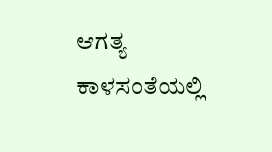ಆಗತ್ಯ
ಕಾಳಸಂತೆಯಲ್ಲಿ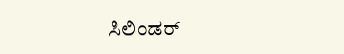ಸಿಲಿಂಡರ್‌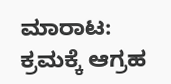ಮಾರಾಟ: ಕ್ರಮಕ್ಕೆ ಆಗ್ರಹ